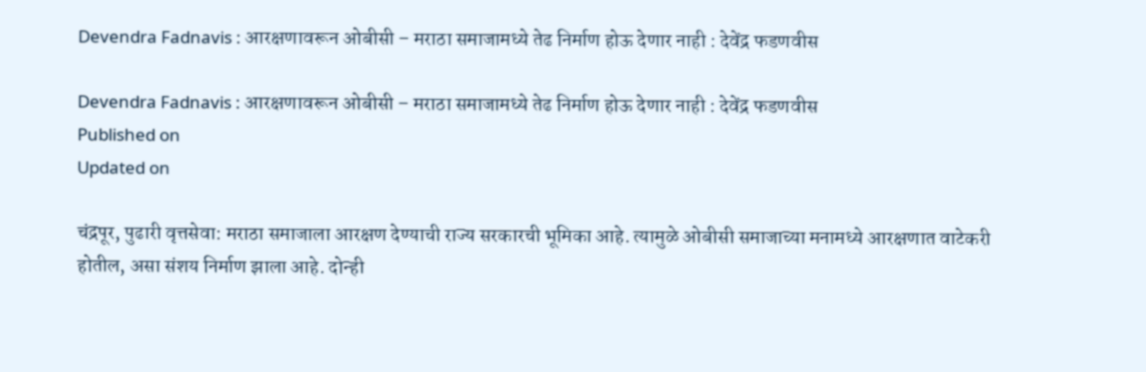Devendra Fadnavis : आरक्षणावरून ओबीसी – मराठा समाजामध्ये तेढ निर्माण होऊ देणार नाही : देवेंद्र फडणवीस

Devendra Fadnavis : आरक्षणावरून ओबीसी – मराठा समाजामध्ये तेढ निर्माण होऊ देणार नाही : देवेंद्र फडणवीस
Published on
Updated on

चंद्रपूर, पुढारी वृत्तसेवा: मराठा समाजाला आरक्षण देण्याची राज्य सरकारची भूमिका आहे. त्यामुळे ओबीसी समाजाच्या मनामध्ये आरक्षणात वाटेकरी होतील, असा संशय निर्माण झाला आहे. दोन्ही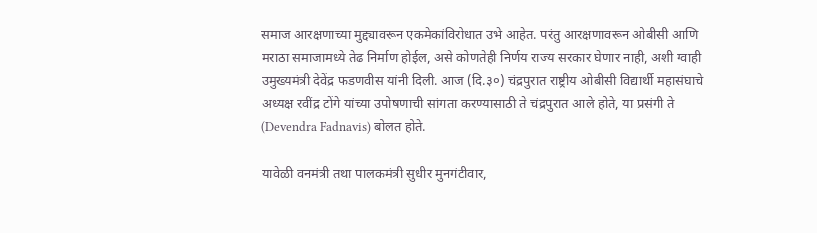समाज आरक्षणाच्या मुद्द्यावरून एकमेकांविरोधात उभे आहेत. परंतु आरक्षणावरून ओबीसी आणि  मराठा समाजामध्ये तेढ निर्माण होईल, असे कोणतेही निर्णय राज्य सरकार घेणार नाही, अशी ग्वाही उमुख्यमंत्री देवेंद्र फडणवीस यांनी दिली. आज (दि.३०) चंद्रपुरात राष्ट्रीय ओबीसी विद्यार्थी महासंघाचे अध्यक्ष रवींद्र टोंगे यांच्या उपोषणाची सांगता करण्यासाठी ते चंद्रपुरात आले होते, या प्रसंगी ते  (Devendra Fadnavis) बोलत होते.

यावेळी वनमंत्री तथा पालकमंत्री सुधीर मुनगंटीवार,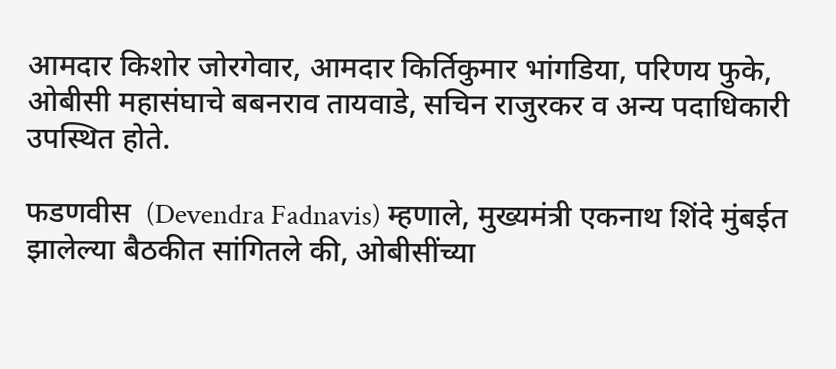आमदार किशोर जोरगेवार, आमदार किर्तिकुमार भांगडिया, परिणय फुके, ओबीसी महासंघाचे बबनराव तायवाडे, सचिन राजुरकर व अन्य पदाधिकारी उपस्थित होते.

फडणवीस  (Devendra Fadnavis) म्हणाले, मुख्यमंत्री एकनाथ शिंदे मुंबईत झालेल्या बैठकीत सांगितले की, ओबीसींच्या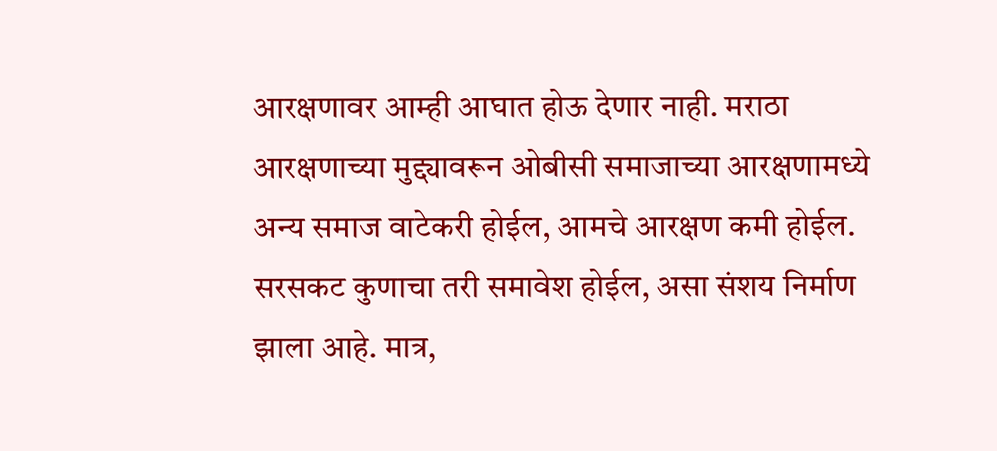आरक्षणावर आम्ही आघात होऊ देणार नाही. मराठा आरक्षणाच्या मुद्द्यावरून ओबीसी समाजाच्या आरक्षणामध्ये अन्य समाज वाटेकरी होईल, आमचे आरक्षण कमी होईल. सरसकट कुणाचा तरी समावेश होईल, असा संशय निर्माण झाला आहे. मात्र,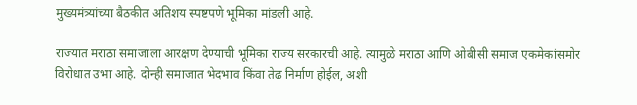मुख्यमंत्र्यांच्या बैठकीत अतिशय स्पष्टपणे भूमिका मांडली आहे.

राज्यात मराठा समाजाला आरक्षण देण्याची भूमिका राज्य सरकारची आहे. त्यामुळे मराठा आणि ओबीसी समाज एकमेकांसमोर विरोधात उभा आहे. दोन्ही समाजात भेदभाव किंवा तेढ निर्माण होईल, अशी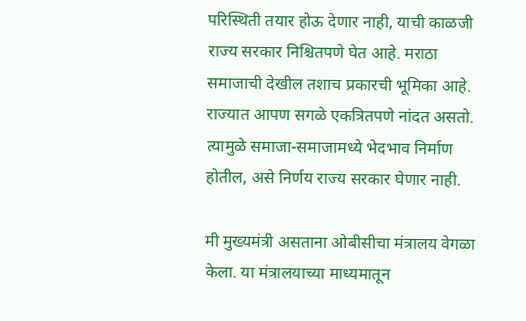परिस्थिती तयार होऊ देणार नाही, याची काळजी राज्य सरकार निश्चितपणे घेत आहे. मराठा समाजाची देखील तशाच प्रकारची भूमिका आहे. राज्यात आपण सगळे एकत्रितपणे नांदत असतो. त्यामुळे समाजा-समाजामध्ये भेदभाव निर्माण होतील, असे निर्णय राज्य सरकार घेणार नाही.

मी मुख्यमंत्री असताना ओबीसीचा मंत्रालय वेगळा केला. या मंत्रालयाच्या माध्यमातून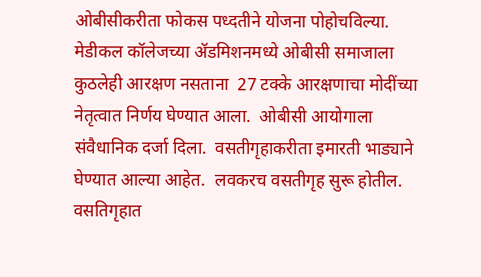ओबीसीकरीता फोकस पध्दतीने योजना पोहोचविल्या.  मेडीकल कॉलेजच्या ॲडमिशनमध्ये ओबीसी समाजाला कुठलेही आरक्षण नसताना  27 टक्के आरक्षणाचा मोदींच्या नेतृत्वात निर्णय घेण्यात आला.  ओबीसी आयोगाला संवैधानिक दर्जा दिला.  वसतीगृहाकरीता इमारती भाड्याने घेण्यात आल्या आहेत.  लवकरच वसतीगृह सुरू होतील. वसतिगृहात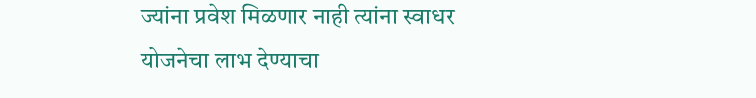ज्यांना प्रवेश मिळणार नाही त्यांना स्वाधर योजनेचा लाभ देण्याचा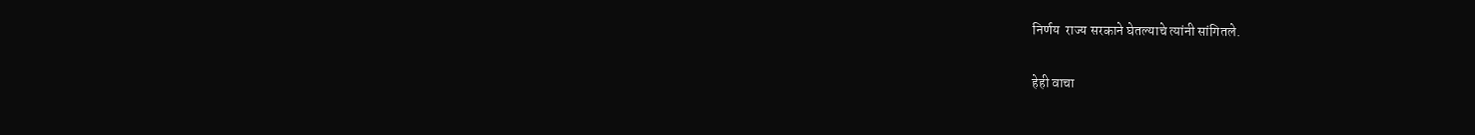निर्णय  राज्य सरकाने घेतल्याचे त्यांनी सांगितले.

हेही वाचा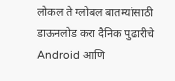लोकल ते ग्लोबल बातम्यांसाठी डाऊनलोड करा दैनिक पुढारीचे Android आणि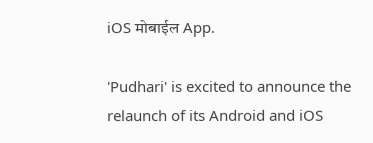iOS मोबाईल App.

'Pudhari' is excited to announce the relaunch of its Android and iOS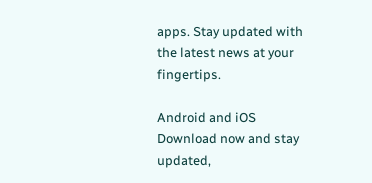apps. Stay updated with the latest news at your fingertips.

Android and iOS Download now and stay updated,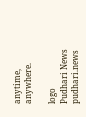anytime, anywhere.

logo
Pudhari News
pudhari.news